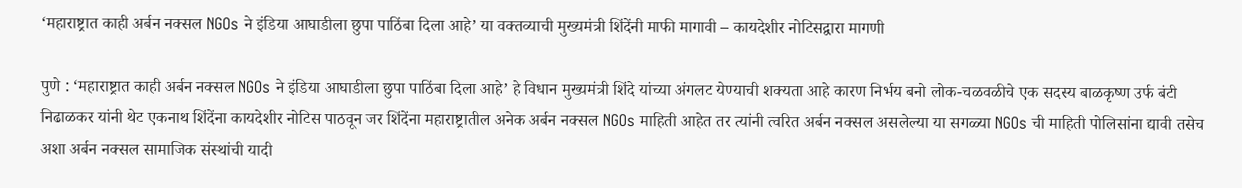‘महाराष्ट्रात काही अर्बन नक्सल NGOs ने इंडिया आघाडीला छुपा पाठिंबा दिला आहे’ या वक्तव्याची मुख्यमंत्री शिंदेंनी माफी मागावी – कायदेशीर नोटिसद्वारा मागणी

पुणे : ‘महाराष्ट्रात काही अर्बन नक्सल NGOs ने इंडिया आघाडीला छुपा पाठिंबा दिला आहे’ हे विधान मुख्यमंत्री शिंदे यांच्या अंगलट येण्याची शक्यता आहे कारण निर्भय बनो लोक-चळवळीचे एक सदस्य बाळकृष्ण उर्फ बंटी निढाळकर यांनी थेट एकनाथ शिंदेंना कायदेशीर नोटिस पाठवून जर शिंदेंना महाराष्ट्रातील अनेक अर्बन नक्सल NGOs माहिती आहेत तर त्यांनी त्वरित अर्बन नक्सल असलेल्या या सगळ्या NGOs ची माहिती पोलिसांना द्यावी तसेच अशा अर्बन नक्सल सामाजिक संस्थांची यादी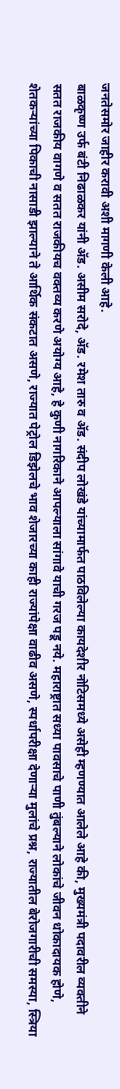जनतेसमोर जाहीर करावी अशी मागणी केली आहे.
बाळकृष्ण उर्फ बंटी निढाळकर यांनी ॲड. असीम सरोदे, ॲड. रमेश तारु व ॲड. संदीप लोखंडे यांच्यामार्फत पाठविलेल्या कायदेशीर नोटिसमध्ये असेही म्हणण्यात आलेले आहे की, मुख्यमंत्री पदावरील व्यक्तीने सतत राजकीय वागणे व सतत राजकीयच वक्तव्य करणे अयोग्य आहे, हे कुणी नागरिकाने आपल्याला सांगावे याची गरज पडू नये. महाराष्ट्रात सध्या पावसाचे पाणी तुंबल्याने लोकांचे जीवन धोकादायक होणे, शेतकऱ्यांच्या पिकाची नासाडी झाल्याने ते आर्थिक संकटात असणे, राज्यात पेट्रोल डिझेलचे भाव शेजारच्या काही राज्यांपेक्षा वाढीव असणे, स्पर्धापरीक्षा देणाऱ्या मुलांचे प्रश्न, राज्यातील बेरोजगारीची समस्या, स्त्रिया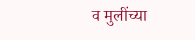व मुलींच्या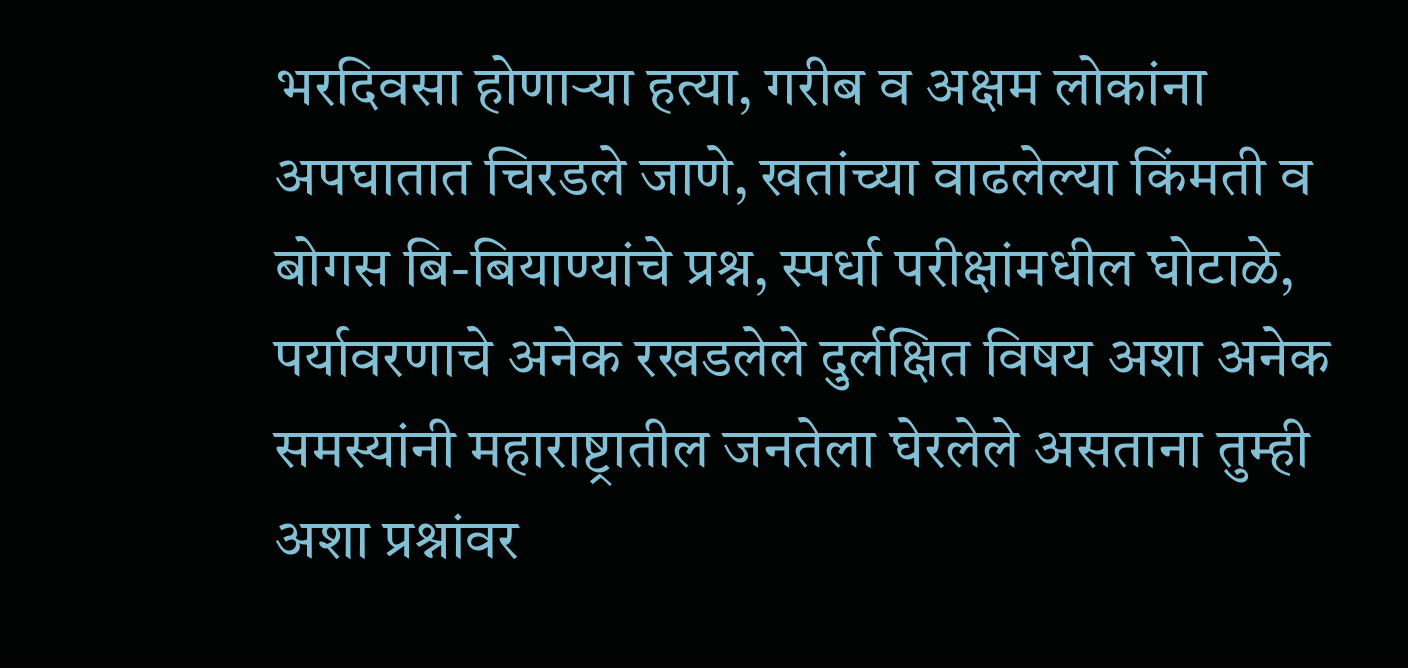भरदिवसा होणाऱ्या हत्या, गरीब व अक्षम लोकांना अपघातात चिरडले जाणे, खतांच्या वाढलेल्या किंमती व बोगस बि-बियाण्यांचे प्रश्न, स्पर्धा परीक्षांमधील घोटाळे, पर्यावरणाचे अनेक रखडलेले दुर्लक्षित विषय अशा अनेक समस्यांनी महाराष्ट्रातील जनतेला घेरलेले असताना तुम्ही अशा प्रश्नांवर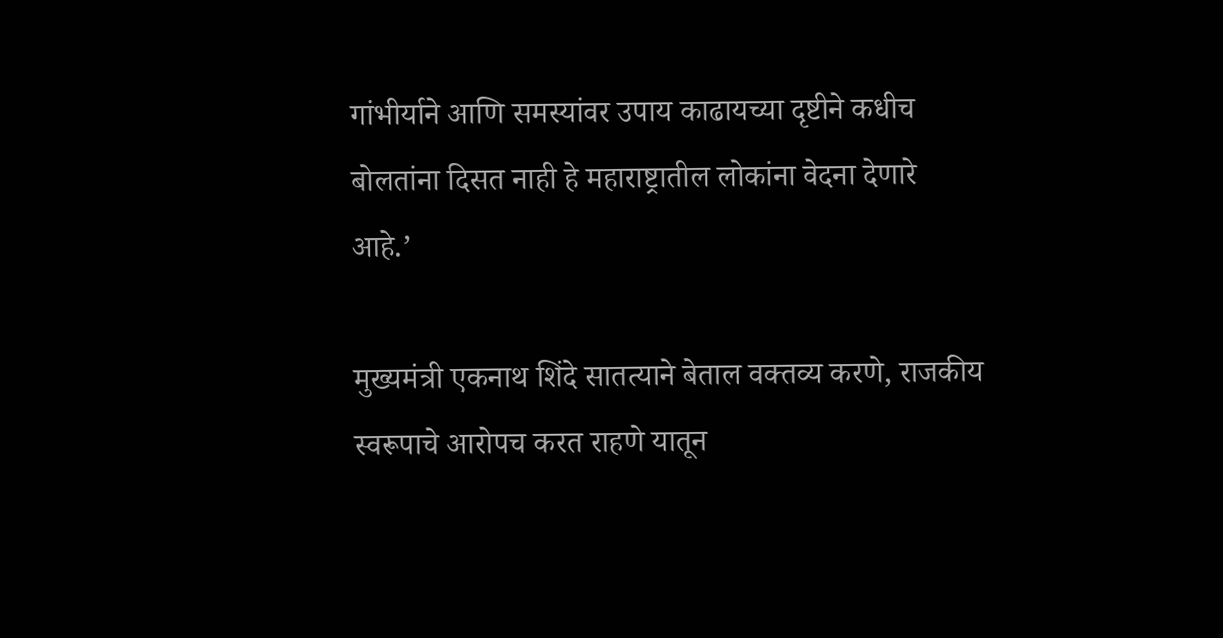गांभीर्याने आणि समस्यांवर उपाय काढायच्या दृष्टीने कधीच बोलतांना दिसत नाही हे महाराष्ट्रातील लोकांना वेदना देणारे आहे.’

मुख्यमंत्री एकनाथ शिंदे सातत्याने बेताल वक्तव्य करणे, राजकीय स्वरूपाचे आरोपच करत राहणे यातून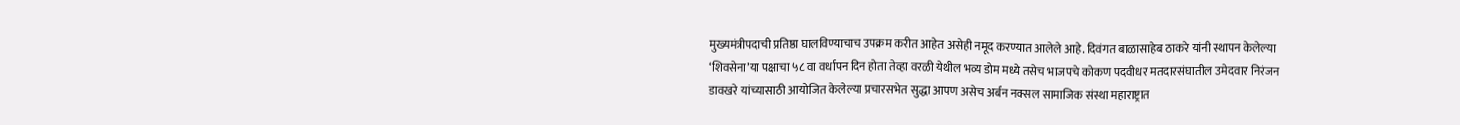मुख्यमंत्रीपदाची प्रतिष्ठा घालविण्याचाच उपक्रम करीत आहेत असेही नमूद करण्यात आलेले आहे. दिवंगत बाळासाहेब ठाकरे यांनी स्थापन केलेल्या ‘शिवसेना’या पक्षाचा ५८ वा वर्धापन दिन होता तेव्हा वरळी येथील भव्य डोम मध्ये तसेच भाजपचे कोकण पदवीधर मतदारसंघातील उमेदवार निरंजन डावखरे यांच्यासाठी आयोजित केलेल्या प्रचारसभेत सुद्धा आपण असेच अर्बन नक्सल सामाजिक संस्था महाराष्ट्रात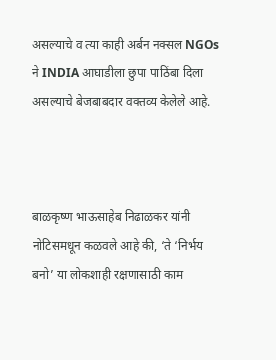असल्याचे व त्या काही अर्बन नक्सल NGOs ने INDIA आघाडीला छुपा पाठिंबा दिला असल्याचे बेजबाबदार वक्तव्य केलेले आहे.



बाळकृष्ण भाऊसाहेब निढाळकर यांनी नोटिसमधून कळवले आहे की, ‘ते ‘निर्भय बनो’ या लोकशाही रक्षणासाठी काम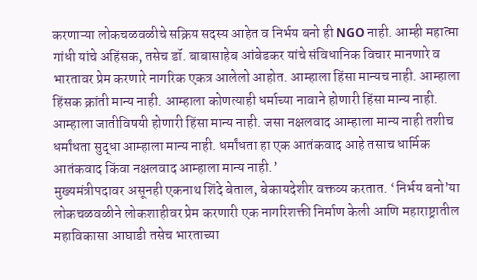करणाऱ्या लोकचळवळीचे सक्रिय सदस्य आहेत व निर्भय बनो ही NGO नाही. आम्ही महात्मा गांधी यांचे अहिंसक, तसेच डॉ. बाबासाहेब आंबेडकर यांचे संविधानिक विचार मानणारे व भारतावर प्रेम करणारे नागरिक एकत्र आलेलो आहोत. आम्हाला हिंसा मान्यच नाही. आम्हाला हिंसक क्रांती मान्य नाही. आम्हाला कोणत्याही धर्माच्या नावाने होणारी हिंसा मान्य नाही. आम्हाला जातीविषयी होणारी हिंसा मान्य नाही. जसा नक्षलवाद आम्हाला मान्य नाही तशीच धर्मांधता सुद्धा आम्हाला मान्य नाही. धर्मांधता हा एक आतंकवाद आहे तसाच धार्मिक आतंकवाद किंवा नक्षलवाद आम्हाला मान्य नाही.’
मुख्यमंत्रीपदावर असूनही एकनाथ शिंदे बेताल, बेकायदेशीर वक्तव्य करतात. ‘निर्भय बनो’या लोकचळवळीने लोकशाहीवर प्रेम करणारी एक नागरिशक्ती निर्माण केली आणि महाराष्ट्रातील महाविकासा आघाडी तसेच भारताच्या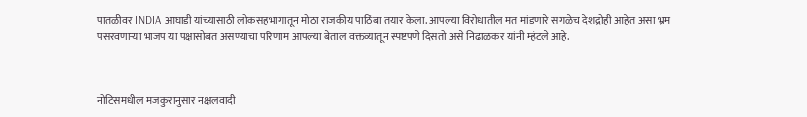पातळीवर INDIA आघाडी यांच्यासाठी लोकसहभागातून मोठा राजकीय पाठिंबा तयार केला. आपल्या विरोधातील मत मांडणारे सगळेच देशद्रोही आहेत असा भ्रम पसरवणाऱ्या भाजप या पक्षासोबत असण्याचा परिणाम आपल्या बेताल वक्तव्यातून स्पष्टपणे दिसतो असे निढाळकर यांनी म्हंटले आहे.



नोटिसमधील मजकुरानुसार नक्षलवादी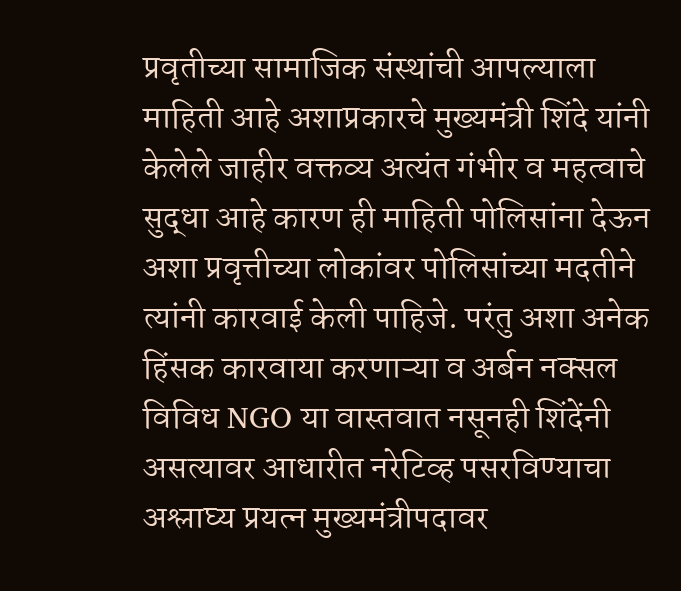प्रवृतीच्या सामाजिक संस्थांची आपल्याला माहिती आहे अशाप्रकारचे मुख्यमंत्री शिंदे यांनी केलेले जाहीर वक्तव्य अत्यंत गंभीर व महत्वाचे सुद्धा आहे कारण ही माहिती पोलिसांना देऊन अशा प्रवृत्तीच्या लोकांवर पोलिसांच्या मदतीने त्यांनी कारवाई केली पाहिजे. परंतु अशा अनेक हिंसक कारवाया करणाऱ्या व अर्बन नक्सल विविध NGO या वास्तवात नसूनही शिंदेंनी असत्यावर आधारीत नरेटिव्ह पसरविण्याचा अश्लाघ्य प्रयत्न मुख्यमंत्रीपदावर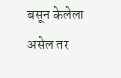बसून केलेला असेल तर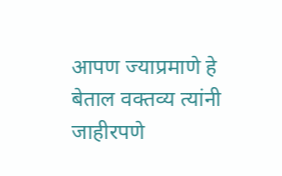आपण ज्याप्रमाणे हे बेताल वक्तव्य त्यांनी जाहीरपणे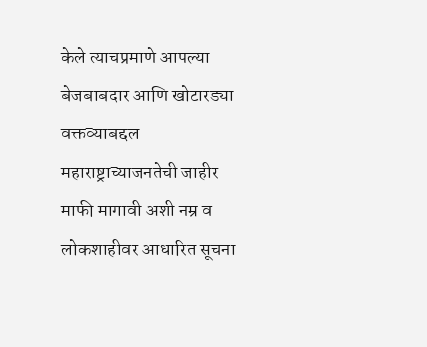केले त्याचप्रमाणे आपल्या बेजबाबदार आणि खोटारड्या वक्तव्याबद्दल महाराष्ट्राच्याजनतेची जाहीर माफी मागावी अशी नम्र व लोकशाहीवर आधारित सूचना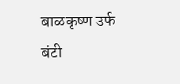बाळकृष्ण उर्फ बंटी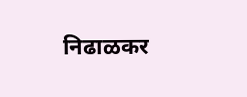निढाळकर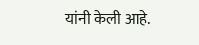यांनी केली आहे.